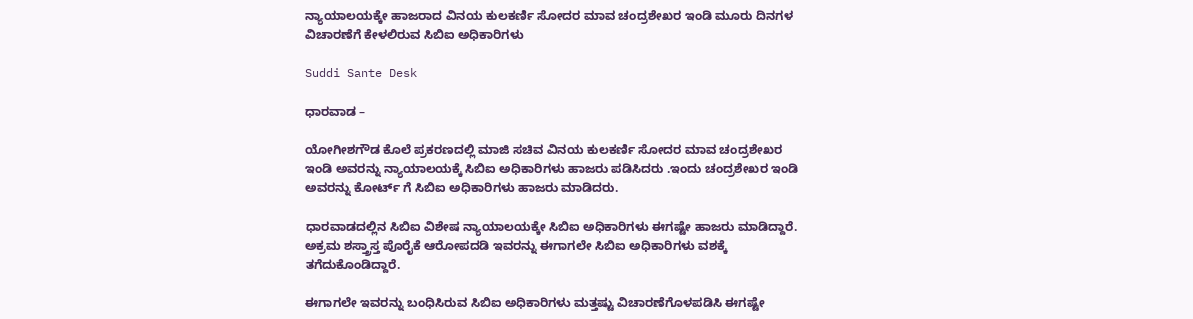ನ್ಯಾಯಾಲಯಕ್ಕೇ ಹಾಜರಾದ ವಿನಯ ಕುಲಕರ್ಣಿ ಸೋದರ ಮಾವ ಚಂದ್ರಶೇಖರ ಇಂಡಿ ಮೂರು ದಿನಗಳ ವಿಚಾರಣೆಗೆ ಕೇಳಲಿರುವ ಸಿಬಿಐ ಅಧಿಕಾರಿಗಳು

Suddi Sante Desk

ಧಾರವಾಡ –

ಯೋಗೀಶಗೌಡ ಕೊಲೆ ಪ್ರಕರಣದಲ್ಲಿ ಮಾಜಿ ಸಚಿವ ವಿನಯ ಕುಲಕರ್ಣಿ ಸೋದರ ಮಾವ ಚಂದ್ರಶೇಖರ ಇಂಡಿ ಅವರನ್ನು ನ್ಯಾಯಾಲಯಕ್ಕೆ ಸಿಬಿಐ ಅಧಿಕಾರಿಗಳು ಹಾಜರು ಪಡಿಸಿದರು .ಇಂದು ಚಂದ್ರಶೇಖರ ಇಂಡಿ ಅವರನ್ನು ಕೋರ್ಟ್ ಗೆ ಸಿಬಿಐ ಅಧಿಕಾರಿಗಳು ಹಾಜರು ಮಾಡಿದರು.

ಧಾರವಾಡದಲ್ಲಿನ ಸಿಬಿಐ ವಿಶೇಷ ನ್ಯಾಯಾಲಯಕ್ಕೇ ಸಿಬಿಐ ಅಧಿಕಾರಿಗಳು ಈಗಷ್ಟೇ ಹಾಜರು ಮಾಡಿದ್ದಾರೆ. ಅಕ್ರಮ ಶಸ್ತ್ರಾಸ್ತ ಪೊರೈಕೆ ಆರೋಪದಡಿ ಇವರನ್ನು ಈಗಾಗಲೇ ಸಿಬಿಐ ಅಧಿಕಾರಿಗಳು ವಶಕ್ಕೆ ತಗೆದುಕೊಂಡಿದ್ದಾರೆ.

ಈಗಾಗಲೇ ಇವರನ್ನು ಬಂಧಿಸಿರುವ ಸಿಬಿಐ ಅಧಿಕಾರಿಗಳು ಮತ್ತಷ್ಟು ವಿಚಾರಣೆಗೊಳಪಡಿಸಿ ಈಗಷ್ಟೇ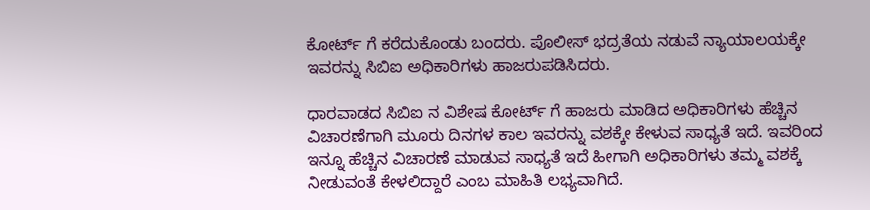ಕೋರ್ಟ್ ಗೆ ಕರೆದುಕೊಂಡು ಬಂದರು. ಪೊಲೀಸ್ ಭದ್ರತೆಯ ನಡುವೆ ನ್ಯಾಯಾಲಯಕ್ಕೇ ಇವರನ್ನು ಸಿಬಿಐ ಅಧಿಕಾರಿಗಳು ಹಾಜರುಪಡಿಸಿದರು.

ಧಾರವಾಡದ ಸಿಬಿಐ ನ ವಿಶೇಷ ಕೋರ್ಟ್ ಗೆ ಹಾಜರು ಮಾಡಿದ ಅಧಿಕಾರಿಗಳು ಹೆಚ್ಚಿನ ವಿಚಾರಣೆಗಾಗಿ ಮೂರು ದಿನಗಳ ಕಾಲ ಇವರನ್ನು ವಶಕ್ಕೇ ಕೇಳುವ ಸಾಧ್ಯತೆ ಇದೆ. ಇವರಿಂದ ಇನ್ನೂ ಹೆಚ್ಚಿನ ವಿಚಾರಣೆ ಮಾಡುವ ಸಾಧ್ಯತೆ ಇದೆ ಹೀಗಾಗಿ ಅಧಿಕಾರಿಗಳು ತಮ್ಮ ವಶಕ್ಕೆ ನೀಡುವಂತೆ ಕೇಳಲಿದ್ದಾರೆ ಎಂಬ ಮಾಹಿತಿ ಲಭ್ಯವಾಗಿದೆ.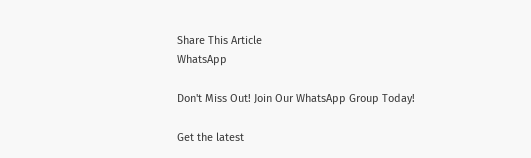Share This Article
WhatsApp

Don't Miss Out! Join Our WhatsApp Group Today!

Get the latest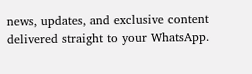news, updates, and exclusive content delivered straight to your WhatsApp.